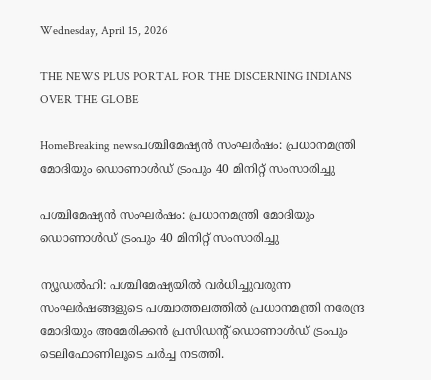Wednesday, April 15, 2026

THE NEWS PLUS PORTAL FOR THE DISCERNING INDIANS OVER THE GLOBE

HomeBreaking newsപശ്ചിമേഷ്യൻ സംഘർഷം: പ്രധാനമന്ത്രി മോദിയും ഡൊണാൾഡ് ട്രംപും 40 മിനിറ്റ് സംസാരിച്ചു

പശ്ചിമേഷ്യൻ സംഘർഷം: പ്രധാനമന്ത്രി മോദിയും ഡൊണാൾഡ് ട്രംപും 40 മിനിറ്റ് സംസാരിച്ചു

ന്യൂഡൽഹി: പശ്ചിമേഷ്യയിൽ വർധിച്ചുവരുന്ന സംഘർഷങ്ങളുടെ പശ്ചാത്തലത്തിൽ പ്രധാനമന്ത്രി നരേന്ദ്ര മോദിയും അമേരിക്കൻ പ്രസിഡന്റ് ഡൊണാൾഡ് ട്രംപും ടെലിഫോണിലൂടെ ചർച്ച നടത്തി.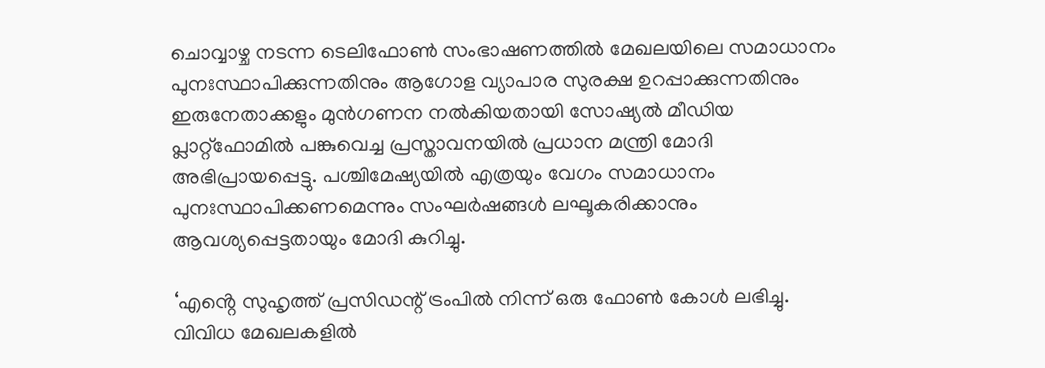ചൊവ്വാഴ്ച നടന്ന ടെലിഫോൺ സംഭാഷണത്തിൽ മേഖലയിലെ സമാധാനം പുനഃസ്ഥാപിക്കുന്നതിനും ആഗോള വ്യാപാര സുരക്ഷ ഉറപ്പാക്കുന്നതിനും ഇരുനേതാക്കളും മുൻഗണന നൽകിയതായി സോഷ്യൽ മീഡിയ പ്ലാറ്റ്ഫോമിൽ പങ്കുവെച്ച പ്രസ്താവനയിൽ പ്രധാന മന്ത്രി മോദി അഭിപ്രായപ്പെട്ടു. പശ്ചിമേഷ്യയിൽ എത്രയും വേഗം സമാധാനം പുനഃസ്ഥാപിക്കണമെന്നും സംഘർഷങ്ങൾ ലഘൂകരിക്കാനും ആവശ്യപ്പെട്ടതായും മോദി കുറിച്ചു.

‘എൻ്റെ സുഹൃത്ത് പ്രസിഡന്റ് ട്രംപിൽ നിന്ന് ഒരു ഫോൺ കോൾ ലഭിച്ചു. വിവിധ മേഖലകളിൽ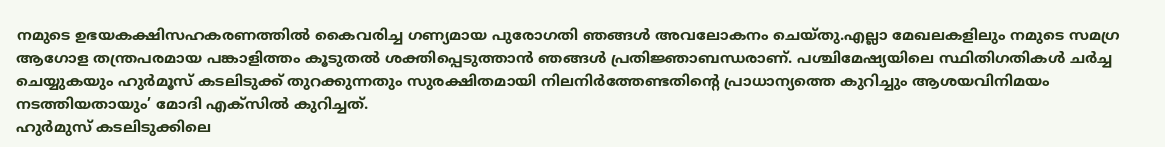നമുടെ ഉഭയകക്ഷിസഹകരണത്തിൽ കൈവരിച്ച ഗണ്യമായ പുരോഗതി ഞങ്ങൾ അവലോകനം ചെയ്തു.എല്ലാ മേഖലകളിലും നമുടെ സമഗ്ര ആഗോള തന്ത്രപരമായ പങ്കാളിത്തം കൂടുതൽ ശക്തിപ്പെടുത്താൻ ഞങ്ങൾ പ്രതിജ്ഞാബന്ധരാണ്. പശ്ചിമേഷ്യയിലെ സ്ഥിതിഗതികൾ ചർച്ച ചെയ്യുകയും ഹുർമൂസ് കടലിടുക്ക് തുറക്കുന്നതും സുരക്ഷിതമായി നിലനിർത്തേണ്ടതിൻ്റെ പ്രാധാന്യത്തെ കുറിച്ചും ആശയവിനിമയം നടത്തിയതായും’ മോദി എക്സിൽ കുറിച്ചത്.
ഹുർമുസ് കടലിടുക്കിലെ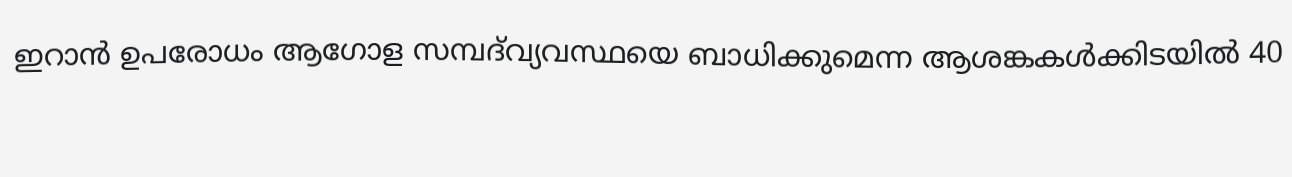ഇറാൻ ഉപരോധം ആഗോള സമ്പദ്‌വ്യവസ്ഥയെ ബാധിക്കുമെന്ന ആശങ്കകൾക്കിടയിൽ 40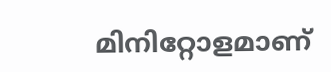മിനിറ്റോളമാണ്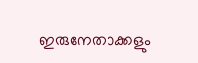ഇരുനേതാക്കളും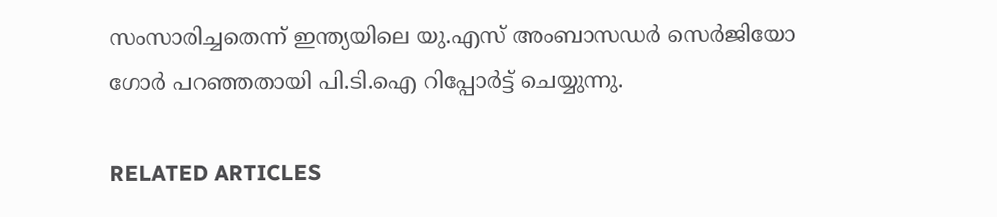സംസാരിച്ചതെന്ന് ഇന്ത്യയിലെ യു.എസ് അംബാസഡർ സെർജിയോ ഗോർ പറഞ്ഞതായി പി.ടി.ഐ റിപ്പോർട്ട് ചെയ്യുന്നു.

RELATED ARTICLES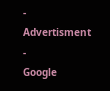- Advertisment -
Google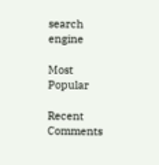search engine

Most Popular

Recent Comments